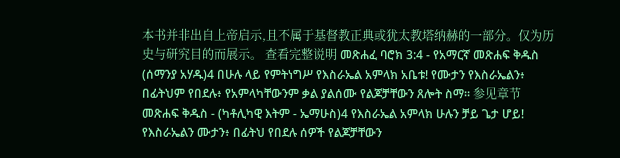本书并非出自上帝启示,且不属于基督教正典或犹太教塔纳赫的一部分。仅为历史与研究目的而展示。 查看完整说明 መጽሐፈ ባሮክ 3:4 - የአማርኛ መጽሐፍ ቅዱስ (ሰማንያ አሃዱ)4 በሁሉ ላይ የምትነግሥ የእስራኤል አምላክ አቤቱ! የሙታን የእስራኤልን፥ በፊትህም የበደሉ፥ የአምላካቸውንም ቃል ያልሰሙ የልጆቻቸውን ጸሎት ስማ። 参见章节መጽሐፍ ቅዱስ - (ካቶሊካዊ እትም - ኤማሁስ)4 የእስራኤል አምላክ ሁሉን ቻይ ጌታ ሆይ! የእስራኤልን ሙታን፥ በፊትህ የበደሉ ሰዎች የልጆቻቸውን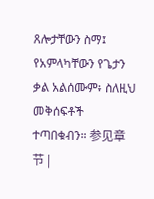ጸሎታቸውን ስማ፤ የአምላካቸውን የጌታን ቃል አልሰሙም፥ ስለዚህ መቅሰፍቶች ተጣበቁብን። 参见章节 |